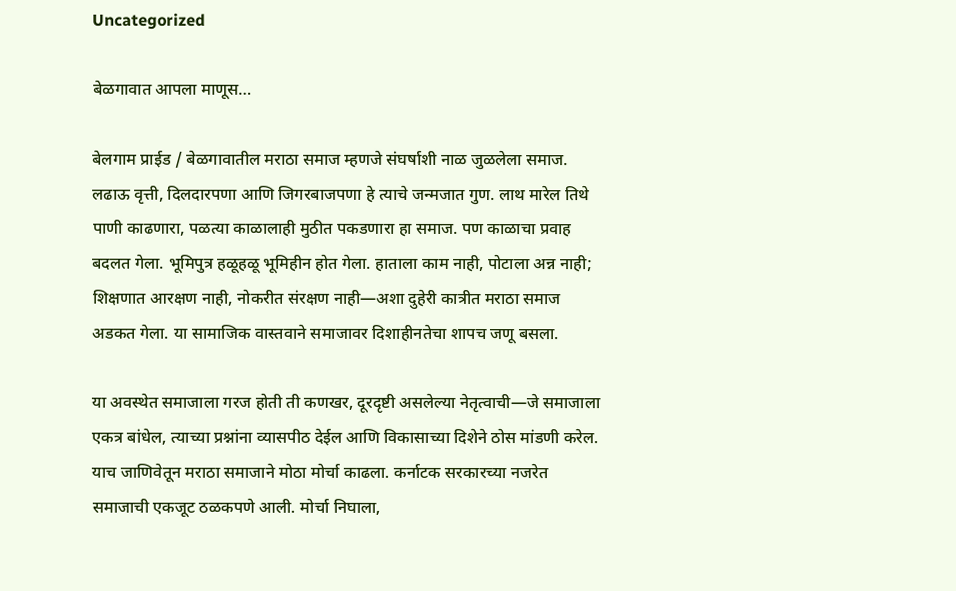Uncategorized

बेळगावात आपला माणूस…

बेलगाम प्राईड / बेळगावातील मराठा समाज म्हणजे संघर्षाशी नाळ जुळलेला समाज. लढाऊ वृत्ती, दिलदारपणा आणि जिगरबाजपणा हे त्याचे जन्मजात गुण. लाथ मारेल तिथे पाणी काढणारा, पळत्या काळालाही मुठीत पकडणारा हा समाज. पण काळाचा प्रवाह बदलत गेला. भूमिपुत्र हळूहळू भूमिहीन होत गेला. हाताला काम नाही, पोटाला अन्न नाही; शिक्षणात आरक्षण नाही, नोकरीत संरक्षण नाही—अशा दुहेरी कात्रीत मराठा समाज अडकत गेला. या सामाजिक वास्तवाने समाजावर दिशाहीनतेचा शापच जणू बसला.

या अवस्थेत समाजाला गरज होती ती कणखर, दूरदृष्टी असलेल्या नेतृत्वाची—जे समाजाला एकत्र बांधेल, त्याच्या प्रश्नांना व्यासपीठ देईल आणि विकासाच्या दिशेने ठोस मांडणी करेल. याच जाणिवेतून मराठा समाजाने मोठा मोर्चा काढला. कर्नाटक सरकारच्या नजरेत समाजाची एकजूट ठळकपणे आली. मोर्चा निघाला,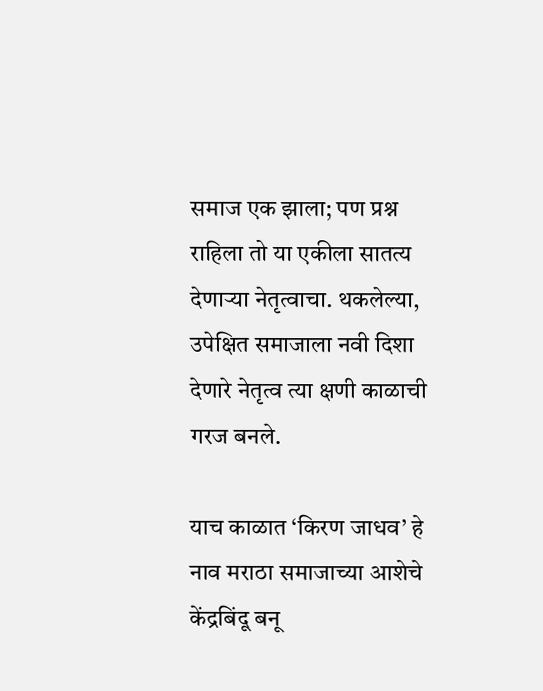समाज एक झाला; पण प्रश्न राहिला तो या एकीला सातत्य देणाऱ्या नेतृत्वाचा. थकलेल्या, उपेक्षित समाजाला नवी दिशा देणारे नेतृत्व त्या क्षणी काळाची गरज बनले.

याच काळात ‘किरण जाधव’ हे नाव मराठा समाजाच्या आशेचे केंद्रबिंदू बनू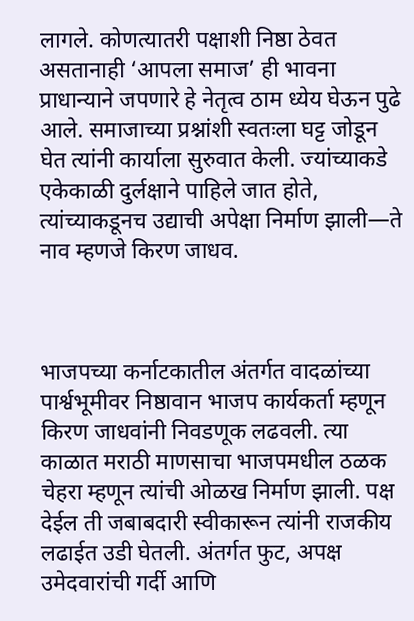लागले. कोणत्यातरी पक्षाशी निष्ठा ठेवत असतानाही ‘आपला समाज’ ही भावना प्राधान्याने जपणारे हे नेतृत्व ठाम ध्येय घेऊन पुढे आले. समाजाच्या प्रश्नांशी स्वतःला घट्ट जोडून घेत त्यांनी कार्याला सुरुवात केली. ज्यांच्याकडे एकेकाळी दुर्लक्षाने पाहिले जात होते, त्यांच्याकडूनच उद्याची अपेक्षा निर्माण झाली—ते नाव म्हणजे किरण जाधव.



भाजपच्या कर्नाटकातील अंतर्गत वादळांच्या पार्श्वभूमीवर निष्ठावान भाजप कार्यकर्ता म्हणून किरण जाधवांनी निवडणूक लढवली. त्या काळात मराठी माणसाचा भाजपमधील ठळक चेहरा म्हणून त्यांची ओळख निर्माण झाली. पक्ष देईल ती जबाबदारी स्वीकारून त्यांनी राजकीय लढाईत उडी घेतली. अंतर्गत फुट, अपक्ष उमेदवारांची गर्दी आणि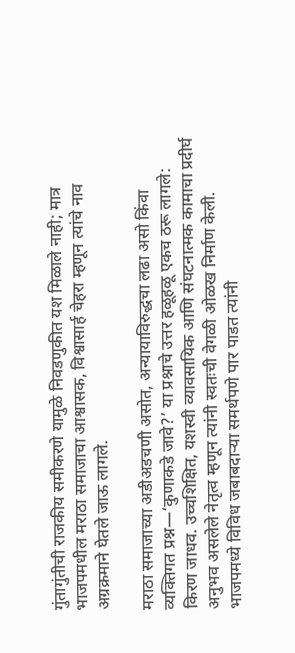गुंतागुंतीची राजकीय समीकरणे यामुळे निवडणुकीत यश मिळाले नाही; मात्र भाजपमधील मराठा समाजाचा आश्वासक, विश्वासार्ह चेहरा म्हणून त्यांचे नाव अग्रक्रमाने घेतले जाऊ लागले.

मराठा समाजाच्या अडीअडचणी असोत, अन्यायाविरुद्धचा लढा असो किंवा व्यक्तिगत प्रश्न—‘कुणाकडे जावे?’ या प्रश्नाचे उत्तर हळूहळू एकच ठरू लागले: किरण जाधव. उच्चशिक्षित, यशस्वी व्यावसायिक आणि संघटनात्मक कामाचा प्रदीर्घ अनुभव असलेले नेतृत्व म्हणून त्यांनी स्वतःची वेगळी ओळख निर्माण केली. भाजपमध्ये विविध जबाबदाऱ्या समर्थपणे पार पाडत त्यांनी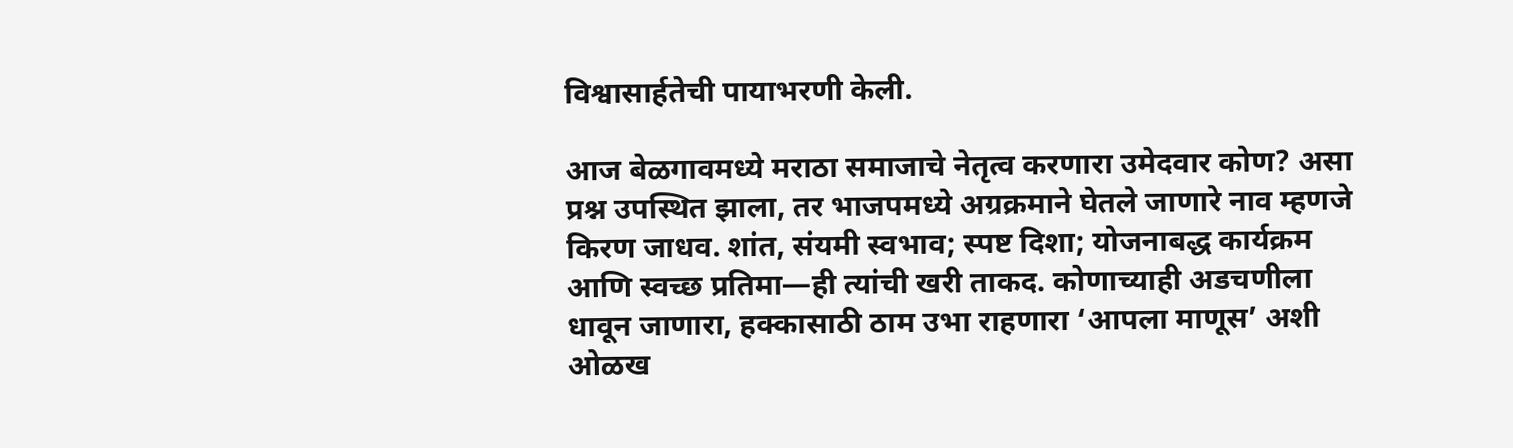विश्वासार्हतेची पायाभरणी केली.

आज बेळगावमध्ये मराठा समाजाचे नेतृत्व करणारा उमेदवार कोण? असा प्रश्न उपस्थित झाला, तर भाजपमध्ये अग्रक्रमाने घेतले जाणारे नाव म्हणजे किरण जाधव. शांत, संयमी स्वभाव; स्पष्ट दिशा; योजनाबद्ध कार्यक्रम आणि स्वच्छ प्रतिमा—ही त्यांची खरी ताकद. कोणाच्याही अडचणीला धावून जाणारा, हक्कासाठी ठाम उभा राहणारा ‘आपला माणूस’ अशी ओळख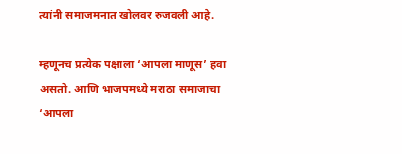त्यांनी समाजमनात खोलवर रुजवली आहे.

म्हणूनच प्रत्येक पक्षाला ‘आपला माणूस’ हवा असतो. आणि भाजपमध्ये मराठा समाजाचा ‘आपला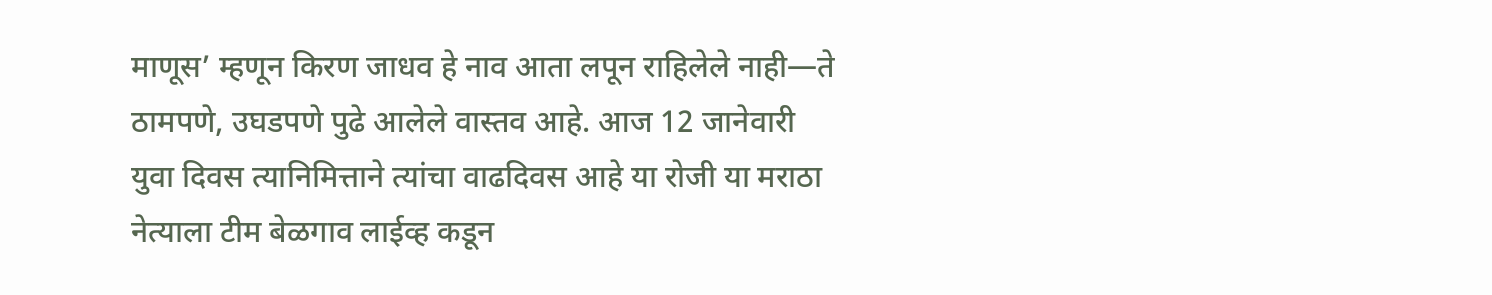माणूस’ म्हणून किरण जाधव हे नाव आता लपून राहिलेले नाही—ते ठामपणे, उघडपणे पुढे आलेले वास्तव आहे. आज 12 जानेवारी युवा दिवस त्यानिमित्ताने त्यांचा वाढदिवस आहे या रोजी या मराठा नेत्याला टीम बेळगाव लाईव्ह कडून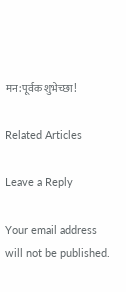मन:पूर्वक शुभेच्छा!

Related Articles

Leave a Reply

Your email address will not be published.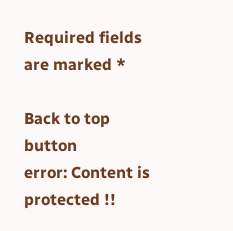Required fields are marked *

Back to top button
error: Content is protected !!